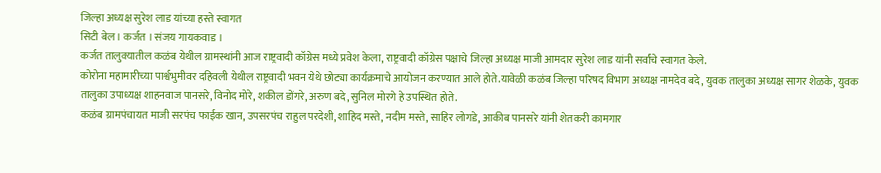जिल्हा अध्यक्ष सुरेश लाड यांच्या हस्ते स्वागत
सिटी बेल । कर्जत । संजय गायकवाड ।
कर्जत तालुक्यातील कळंब येथील ग्रामस्थांनी आज राष्ट्रवादी कॉग्रेस मध्ये प्रवेश केला, राष्ट्रवादी कॉग्रेस पक्षाचे जिल्हा अध्यक्ष माजी आमदार सुरेश लाड यांनी सर्वांचे स्वागत केले.
कोरोना महामारीच्या पार्श्वभुमीवर दहिवली येथील राष्ट्रवादी भवन येथे छोट्या कार्यक्रमाचे आयोजन करण्यात आले होते.यावेळी कळंब जिल्हा परिषद विभाग अध्यक्ष नामदेव बदे, युवक तालुका अध्यक्ष सागर शेळके, युवक तालुका उपाध्यक्ष शाहनवाज पानसरे, विनोद मोरे, शकील डोंगरे, अरुण बदे, सुनिल मोरगे हे उपस्थित होते.
कळंब ग्रामपंचायत माजी सरपंच फाईक खान, उपसरपंच राहुल परदेशी, शाहिद मस्ते, नदीम मस्ते, साहिर लोगडे, आकीब पानसरे यांनी शेतकरी कामगार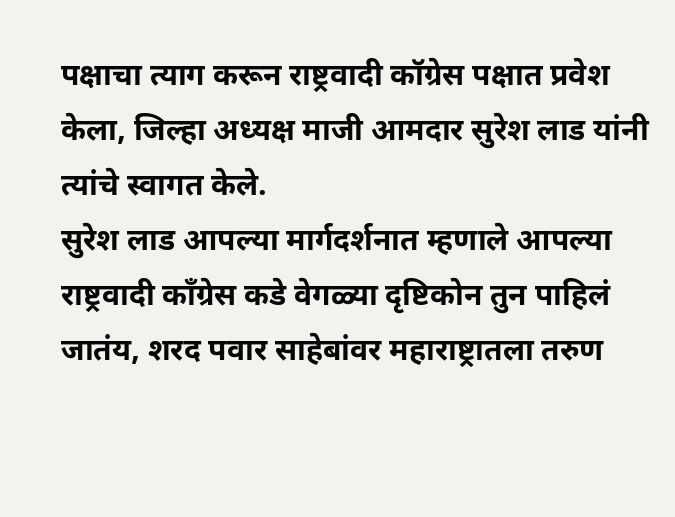पक्षाचा त्याग करून राष्ट्रवादी कॉग्रेस पक्षात प्रवेश केला, जिल्हा अध्यक्ष माजी आमदार सुरेश लाड यांनी त्यांचे स्वागत केले.
सुरेश लाड आपल्या मार्गदर्शनात म्हणाले आपल्या राष्ट्रवादी कॉंग्रेस कडे वेगळ्या दृष्टिकोन तुन पाहिलं जातंय, शरद पवार साहेबांवर महाराष्ट्रातला तरुण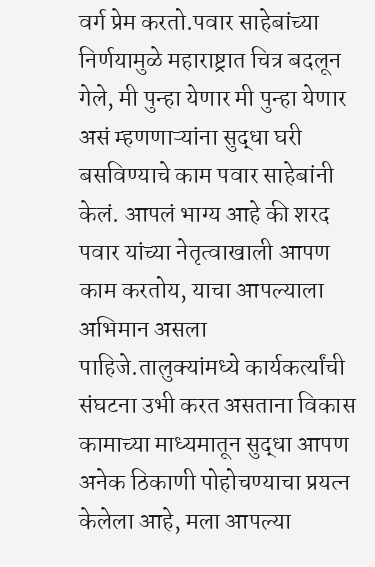वर्ग प्रेम करतो.पवार साहेबांच्या निर्णयामुळे महाराष्ट्रात चित्र बदलून गेले, मी पुन्हा येणार मी पुन्हा येणार असं म्हणणाऱ्यांना सुद्धा घरी बसविण्याचे काम पवार साहेबांनी केलं. आपलं भाग्य आहे की शरद पवार यांच्या नेतृत्वाखाली आपण काम करतोय, याचा आपल्याला अभिमान असला पाहिजे.तालुक्यांमध्ये कार्यकर्त्यांची संघटना उभी करत असताना विकास कामाच्या माध्यमातून सुद्धा आपण अनेक ठिकाणी पोहोचण्याचा प्रयत्न केलेला आहे, मला आपल्या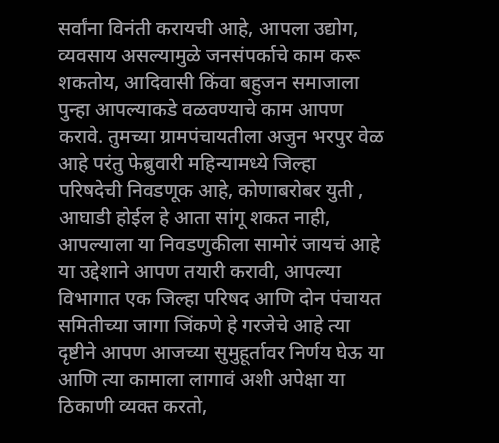सर्वांना विनंती करायची आहे, आपला उद्योग, व्यवसाय असल्यामुळे जनसंपर्काचे काम करू शकतोय, आदिवासी किंवा बहुजन समाजाला पुन्हा आपल्याकडे वळवण्याचे काम आपण करावे. तुमच्या ग्रामपंचायतीला अजुन भरपुर वेळ आहे परंतु फेब्रुवारी महिन्यामध्ये जिल्हा परिषदेची निवडणूक आहे, कोणाबरोबर युती , आघाडी होईल हे आता सांगू शकत नाही, आपल्याला या निवडणुकीला सामोरं जायचं आहे या उद्देशाने आपण तयारी करावी, आपल्या विभागात एक जिल्हा परिषद आणि दोन पंचायत समितीच्या जागा जिंकणे हे गरजेचे आहे त्या दृष्टीने आपण आजच्या सुमुहूर्तावर निर्णय घेऊ या आणि त्या कामाला लागावं अशी अपेक्षा या ठिकाणी व्यक्त करतो,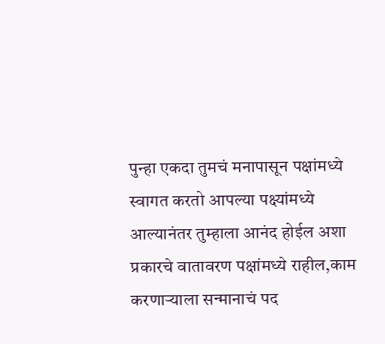पुन्हा एकदा तुमचं मनापासून पक्षांमध्ये स्वागत करतो आपल्या पक्ष्यांमध्ये आल्यानंतर तुम्हाला आनंद होईल अशा प्रकारचे वातावरण पक्षांमध्ये राहील,काम करणाऱ्याला सन्मानाचं पद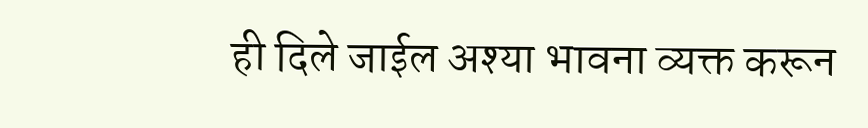ही दिले जाईल अश्या भावना व्यक्त करून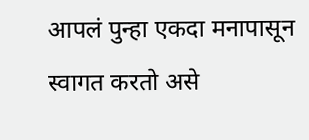आपलं पुन्हा एकदा मनापासून स्वागत करतो असे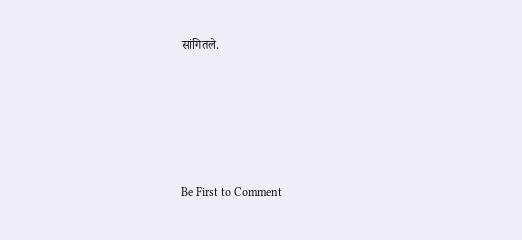सांगितले.








Be First to Comment